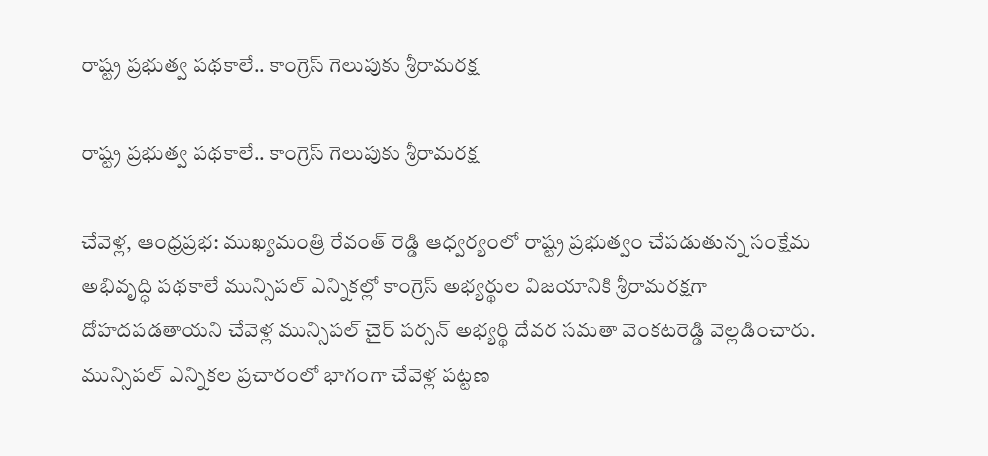రాష్ట్ర ప్రభుత్వ పథకాలే.. కాంగ్రెస్ గెలుపుకు శ్రీరామరక్ష

రాష్ట్ర ప్రభుత్వ పథకాలే.. కాంగ్రెస్ గెలుపుకు శ్రీరామరక్ష

చేవెళ్ల, ఆంధ్రప్రభ: ముఖ్యమంత్రి రేవంత్ రెడ్డి ఆధ్వర్యంలో రాష్ట్ర ప్రభుత్వం చేపడుతున్న సంక్షేమ అభివృద్ధి పథకాలే మున్సిపల్ ఎన్నికల్లో కాంగ్రెస్ అభ్యర్థుల విజయానికి శ్రీరామరక్షగా దోహదపడతాయని చేవెళ్ల మున్సిపల్ చైర్ పర్సన్ అభ్యర్థి దేవర సమతా వెంకటరెడ్డి వెల్లడించారు. మున్సిపల్ ఎన్నికల ప్రచారంలో భాగంగా చేవెళ్ల పట్టణ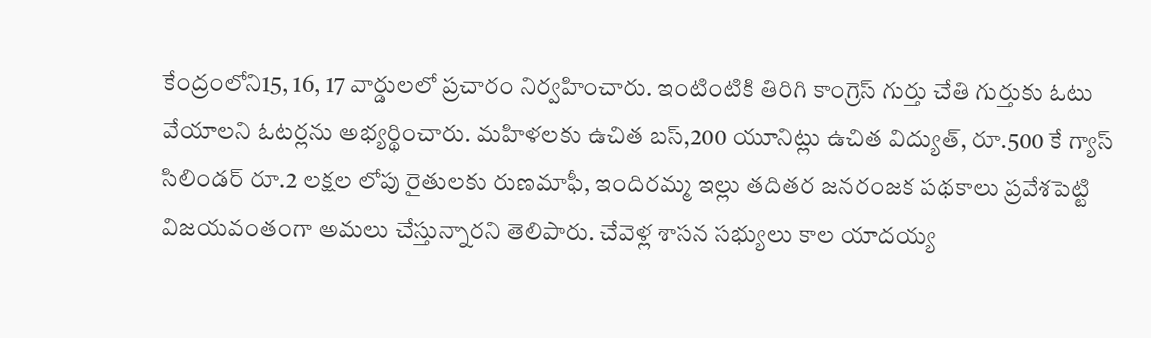కేంద్రంలోని15, 16, 17 వార్డులలో ప్రచారం నిర్వహించారు. ఇంటింటికి తిరిగి కాంగ్రెస్ గుర్తు చేతి గుర్తుకు ఓటు వేయాలని ఓటర్లను అభ్యర్థించారు. మహిళలకు ఉచిత బస్,200 యూనిట్లు ఉచిత విద్యుత్, రూ.500 కే గ్యాస్ సిలిండర్ రూ.2 లక్షల లోపు రైతులకు రుణమాఫీ, ఇందిరమ్మ ఇల్లు తదితర జనరంజక పథకాలు ప్రవేశపెట్టి విజయవంతంగా అమలు చేస్తున్నారని తెలిపారు. చేవెళ్ల శాసన సభ్యులు కాల యాదయ్య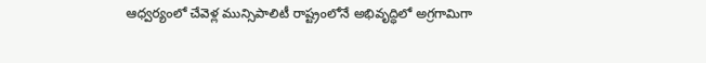ఆధ్వర్యంలో చేవెళ్ల మున్సిపాలిటీ రాష్ట్రంలోనే అభివృద్ధిలో అగ్రగామిగా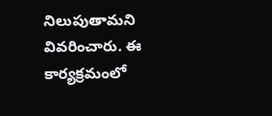నిలుపుతామని వివరించారు. ఈ కార్యక్రమంలో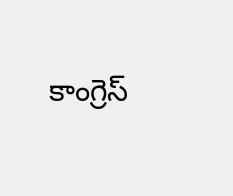కాంగ్రెస్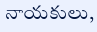నాయకులు,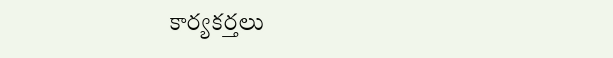కార్యకర్తలు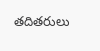తదితరులు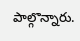పాల్గొన్నారు.